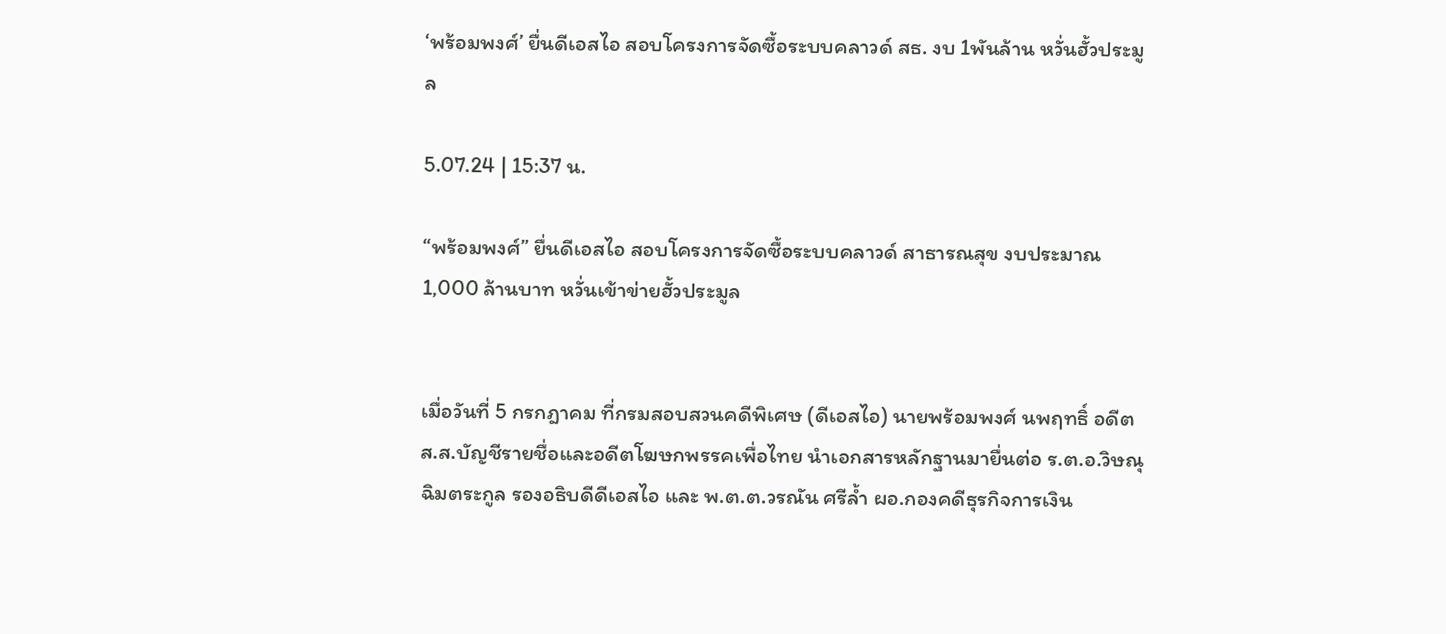‘พร้อมพงศ์’ ยื่นดีเอสไอ สอบโครงการจัดซื้อระบบคลาวด์ สธ. งบ 1พันล้าน หวั่นฮั้วประมูล

5.07.24 | 15:37 น.

“พร้อมพงศ์” ยื่นดีเอสไอ สอบโครงการจัดซื้อระบบคลาวด์ สาธารณสุข งบประมาณ 1,000 ล้านบาท หวั่นเข้าข่ายฮั้วประมูล


เมื่อวันที่ 5 กรกฎาคม ที่กรมสอบสวนคดีพิเศษ (ดีเอสไอ) นายพร้อมพงศ์ นพฤทธิ์ อดีต ส.ส.บัญชีรายชื่อและอดีตโฆษกพรรคเพื่อไทย นำเอกสารหลักฐานมายื่นต่อ ร.ต.อ.วิษณุ ฉิมตระกูล รองอธิบดีดีเอสไอ และ พ.ต.ต.วรณัน ศรีล้ำ ผอ.กองคดีธุรกิจการเงิน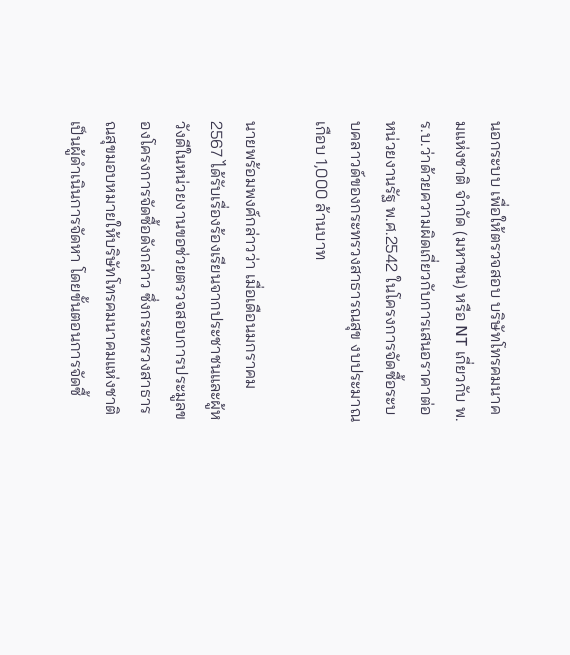นอกระบบ เพื่อให้ตรวจสอบ บริษัทโทรคมนาคมแห่งชาติ จำกัด (มหาชน) หรือ NT เกี่ยวกับ พ.ร.บ.ว่าด้วยความผิดเกี่ยวกับการเสนอราคาต่อหน่วยงานรัฐ พ.ศ.2542 ในโครงการจัดซื้อระบบคลาวด์ของกระทรวงสาธารณสุข งบประมาณเกือบ 1,000 ล้านบาท

นายพร้อมพงศ์กล่าวว่า เมื่อเดือนมกราคม 2567 ได้รับเรื่องร้องเรียนจากประชาชนและผู้หวังดีในหน่วยงานขอช่วยตรวจสอบการประมูลของโครงการจัดซื้อดังกล่าว ซึ่งกระทรวงสาธารณสุขมอบหมายให้บริษัทโทรคมนาคมแห่งชาติ เป็นผู้ดำเนินการจัดหา โดยขั้นตอนการจัดซื้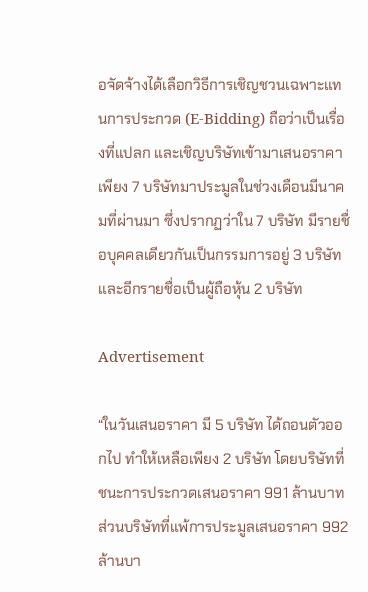อจัดจ้างได้เลือกวิธีการเชิญชวนเฉพาะแทนการประกวด (E-Bidding) ถือว่าเป็นเรื่องที่แปลก และเชิญบริษัทเข้ามาเสนอราคาเพียง 7 บริษัทมาประมูลในช่วงเดือนมีนาคมที่ผ่านมา ซึ่งปรากฏว่าใน 7 บริษัท มีรายชื่อบุคคลเดียวกันเป็นกรรมการอยู่ 3 บริษัท และอีกรายชื่อเป็นผู้ถือหุ้น 2 บริษัท

Advertisement

“ในวันเสนอราคา มี 5 บริษัท ได้ถอนตัวออกไป ทำให้เหลือเพียง 2 บริษัท โดยบริษัทที่ชนะการประกวดเสนอราคา 991 ล้านบาท ส่วนบริษัทที่แพ้การประมูลเสนอราคา 992 ล้านบา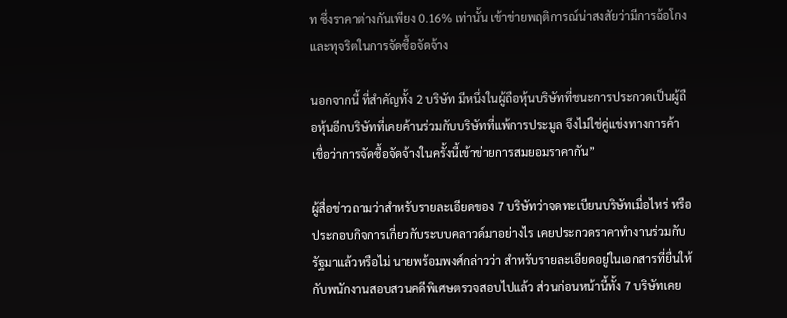ท ซึ่งราคาต่างกันเพียง 0.16% เท่านั้น เข้าข่ายพฤติการณ์น่าสงสัยว่ามีการฉ้อโกงและทุจริตในการจัดซื้อจัดจ้าง

นอกจากนี้ ที่สำคัญทั้ง 2 บริษัท มีหนึ่งในผู้ถือหุ้นบริษัทที่ชนะการประกวดเป็นผู้ถือหุ้นอีกบริษัทที่เคยค้านร่วมกับบริษัทที่แพ้การประมูล จึงไม่ใช่คู่แข่งทางการค้า เชื่อว่าการจัดซื้อจัดจ้างในครั้งนี้เข้าข่ายการสมยอมราคากัน”

ผู้สื่อข่าวถามว่าสำหรับรายละเอียดของ 7 บริษัทว่าจดทะเบียนบริษัทเมื่อไหร่ หรือประกอบกิจการเกี่ยวกับระบบคลาวด์มาอย่างไร เคยประกวดราคาทำงานร่วมกับรัฐมาแล้วหรือไม่ นายพร้อมพงศ์กล่าวว่า สำหรับรายละเอียดอยู่ในเอกสารที่ยื่นให้กับพนักงานสอบสวนคดีพิเศษตรวจสอบไปแล้ว ส่วนก่อนหน้านี้ทั้ง 7 บริษัทเคย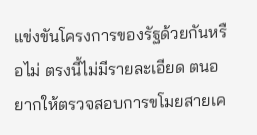แข่งขันโครงการของรัฐด้วยกันหรือไม่ ตรงนี้ไม่มีรายละเอียด ตนอยากให้ตรวจสอบการขโมยสายเค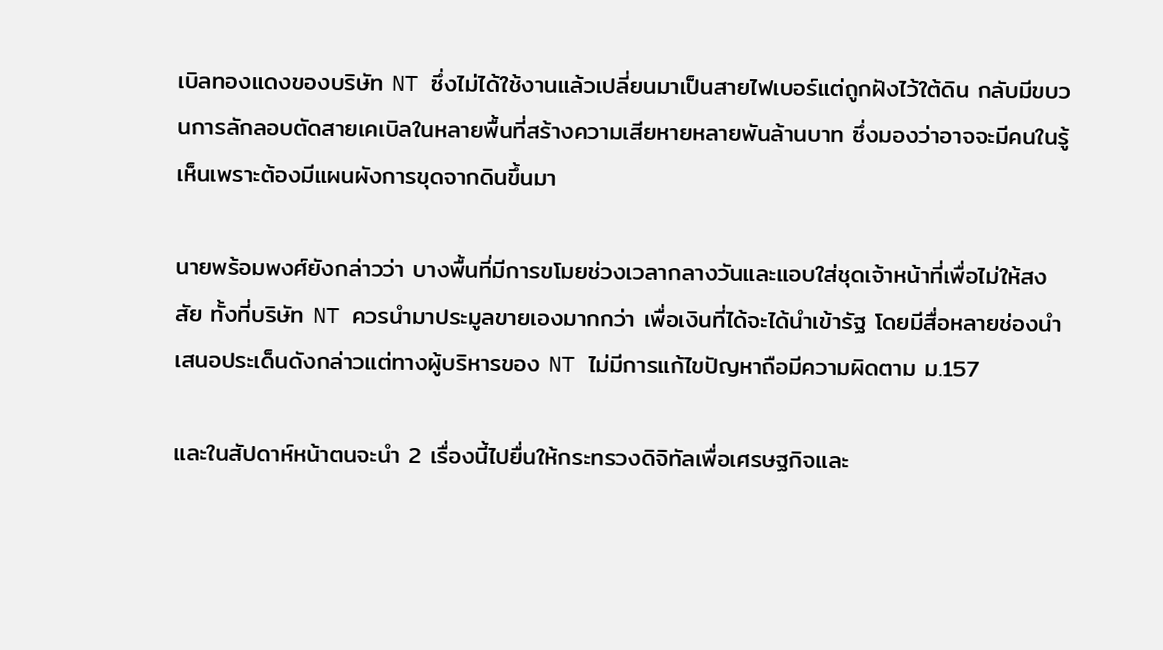เบิลทองแดงของบริษัท NT ซึ่งไม่ได้ใช้งานแล้วเปลี่ยนมาเป็นสายไฟเบอร์แต่ถูกฝังไว้ใต้ดิน กลับมีขบวนการลักลอบตัดสายเคเบิลในหลายพื้นที่สร้างความเสียหายหลายพันล้านบาท ซึ่งมองว่าอาจจะมีคนในรู้เห็นเพราะต้องมีแผนผังการขุดจากดินขึ้นมา

นายพร้อมพงศ์ยังกล่าวว่า บางพื้นที่มีการขโมยช่วงเวลากลางวันและแอบใส่ชุดเจ้าหน้าที่เพื่อไม่ให้สงสัย ทั้งที่บริษัท NT ควรนำมาประมูลขายเองมากกว่า เพื่อเงินที่ได้จะได้นำเข้ารัฐ โดยมีสื่อหลายช่องนำเสนอประเด็นดังกล่าวแต่ทางผู้บริหารของ NT ไม่มีการแก้ไขปัญหาถือมีความผิดตาม ม.157

และในสัปดาห์หน้าตนจะนำ 2 เรื่องนี้ไปยื่นให้กระทรวงดิจิทัลเพื่อเศรษฐกิจและ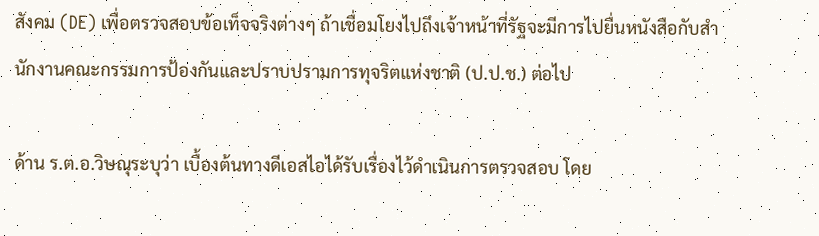สังคม (DE) เพื่อตรวจสอบข้อเท็จจริงต่างๆ ถ้าเชื่อมโยงไปถึงเจ้าหน้าที่รัฐจะมีการไปยื่นหนังสือกับสำนักงานคณะกรรมการป้องกันและปราบปรามการทุจริตแห่งชาติ (ป.ป.ช.) ต่อไป

ด้าน ร.ต.อ.วิษณุระบุว่า เบื้องต้นทางดีเอสไอได้รับเรื่องไว้ดําเนินการตรวจสอบ โดย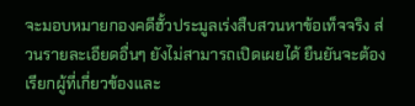จะมอบหมายกองคดีฮั้วประมูลเร่งสืบสวนหาข้อเท็จจริง ส่วนรายละเอียดอื่นๆ ยังไม่สามารถเปิดเผยได้ ยืนยันจะต้องเรียกผู้ที่เกี่ยวข้องและ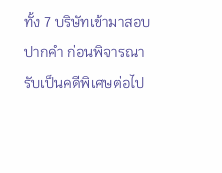ทั้ง 7 บริษัทเข้ามาสอบปากคำ ก่อนพิจารณารับเป็นคดีพิเศษต่อไป